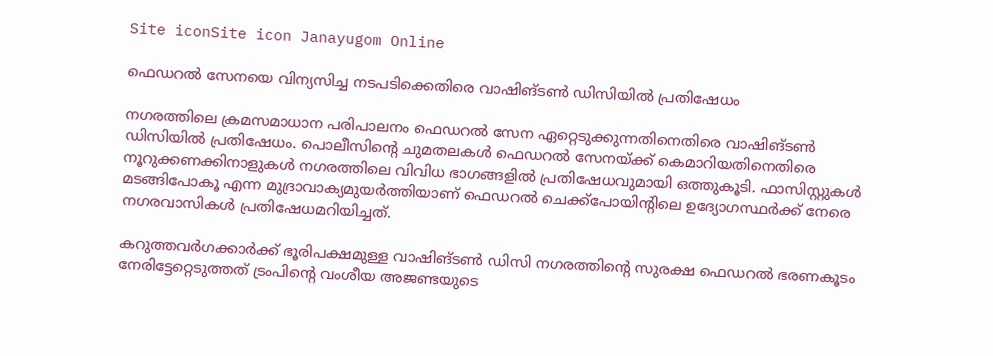Site iconSite icon Janayugom Online

ഫെഡറല്‍ സേനയെ വിന്യസിച്ച നടപടിക്കെതിരെ വാഷിങ്ടണ്‍ ഡിസിയില്‍ പ്രതിഷേധം

നഗരത്തിലെ ക്രമസമാധാന പരിപാലനം ഫെഡറല്‍ സേന ഏറ്റെടുക്കുന്നതിനെതിരെ വാഷിങ്ടണ്‍ ഡിസിയില്‍ പ്രതിഷേധം. പൊലീസിന്റെ ചുമതലകള്‍ ഫെഡറല്‍ സേനയ്ക്ക് കെമാറിയതിനെതിരെ നൂറുക്കണക്കിനാളുകള്‍ നഗരത്തിലെ വിവിധ ഭാഗങ്ങളില്‍ പ്രതിഷേധവുമായി ഒത്തുകൂടി. ഫാസിസ്റ്റുകള്‍ മടങ്ങിപോകൂ എന്ന മുദ്രാവാക്യമുയര്‍ത്തിയാണ് ഫെഡറല്‍ ചെക്ക്‌പോയിന്റിലെ ഉദ്യോഗസ്ഥർക്ക് നേരെ നഗരവാസികള്‍ പ്രതിഷേധമറിയിച്ചത്.

കറുത്തവര്‍ഗക്കാര്‍ക്ക് ഭൂരിപക്ഷമുള്ള വാഷിങ്ടണ്‍ ഡിസി നഗരത്തിന്റെ സുരക്ഷ ഫെഡറല്‍ ഭരണകൂടം നേരിട്ടേറ്റെടുത്തത് ട്രംപിന്റെ വംശീയ അജണ്ടയുടെ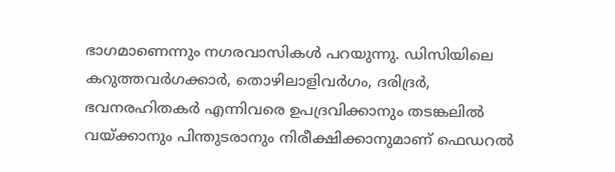ഭാഗമാണെന്നും നഗരവാസികള്‍ പറയുന്നു. ഡിസിയിലെ കറുത്തവർഗക്കാർ, തൊഴിലാളിവർഗം, ദരിദ്രർ, ഭവനരഹിതകര്‍ എന്നിവരെ ഉപദ്രവിക്കാനും തടങ്കലിൽ വയ്ക്കാനും പിന്തുടരാനും നിരീക്ഷിക്കാനുമാണ് ഫെഡറല്‍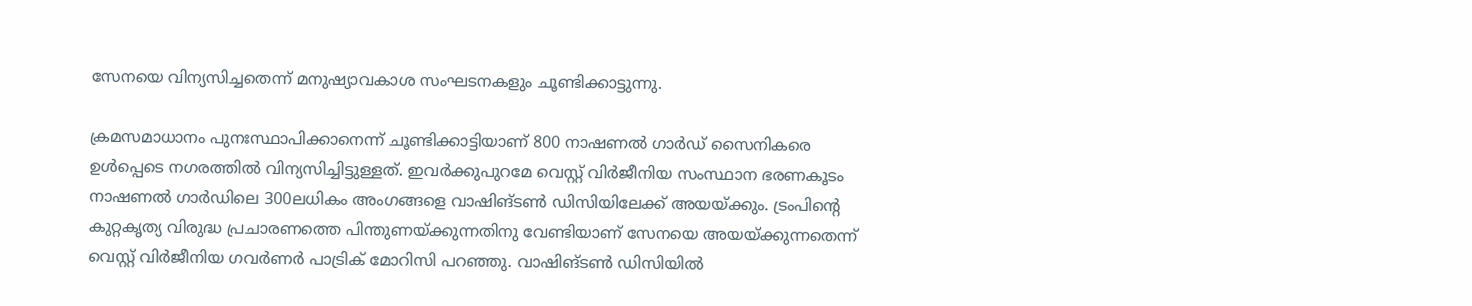സേനയെ വിന്യസിച്ചതെന്ന് മനുഷ്യാവകാശ സംഘടനകളും ചൂണ്ടിക്കാട്ടുന്നു.

ക്രമസമാധാനം പുനഃസ്ഥാപിക്കാനെന്ന് ചൂണ്ടിക്കാട്ടിയാണ് 800 നാഷണൽ ഗാർഡ് സൈനികരെ ഉള്‍പ്പെടെ നഗരത്തില്‍ വിന്യസിച്ചിട്ടുള്ളത്. ഇവര്‍ക്കുപുറമേ വെസ്റ്റ് വിര്‍ജീനിയ സംസ്ഥാന ഭരണകൂടം നാഷണല്‍ ഗാര്‍ഡിലെ 300ലധികം അംഗങ്ങളെ വാഷിങ്ടണ്‍ ഡിസിയിലേക്ക് അയയ്ക്കും. ട്രംപിന്റെ കുറ്റകൃത്യ വിരുദ്ധ പ്രചാരണത്തെ പിന്തുണയ്ക്കുന്നതിനു വേണ്ടിയാണ് സേനയെ അയയ്ക്കുന്നതെന്ന് വെസ്റ്റ് വിര്‍ജീനിയ ഗവര്‍ണര്‍ പാട്രിക് മോറിസി പറഞ്ഞു. വാഷിങ്ടണ്‍ ഡിസിയില്‍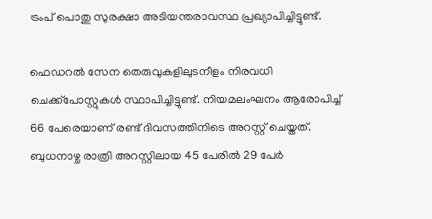ട്രംപ് പൊതു സുരക്ഷാ അടിയന്തരാവസ്ഥ പ്രഖ്യാപിച്ചിട്ടുണ്ട്.

ഫെഡറൽ സേന തെരുവുകളിലുടനീളം നിരവധി ചെക്ക്‌പോസ്റ്റുകൾ സ്ഥാപിച്ചിട്ടുണ്ട്. നിയമലംഘനം ആരോപിച്ച് 66 പേരെയാണ് രണ്ട് ദിവസത്തിനിടെ അറസ്റ്റ് ചെയ്തത്. ബുധനാഴ്ച രാത്രി അറസ്റ്റിലായ 45 പേരിൽ 29 പേർ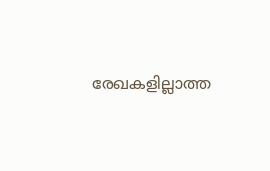രേഖകളില്ലാത്ത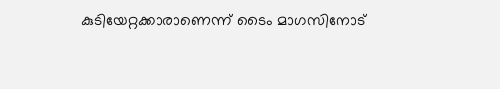കുടിയേറ്റക്കാരാണെന്ന് ടൈം മാഗസിനോട്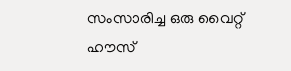സംസാരിച്ച ഒരു വൈറ്റ് ഹൗസ്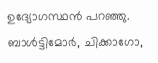ഉദ്യോഗസ്ഥൻ പറഞ്ഞു. ബാൾട്ടിമോർ, ചിക്കാഗോ,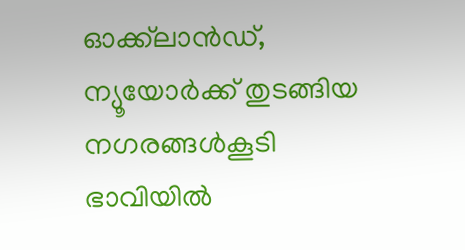ഓക്ക്‌ലാൻഡ്, ന്യൂയോർക്ക് തുടങ്ങിയ നഗരങ്ങള്‍കൂടി ഭാവിയില്‍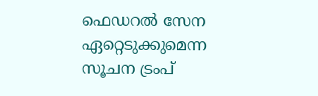ഫെഡറല്‍ സേന ഏറ്റെടുക്കുമെന്ന സൂചന ട്രംപ്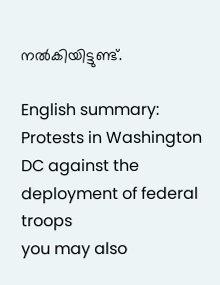നല്‍കിയിട്ടുണ്ട്.

English summary: Protests in Washington DC against the deployment of federal troops
you may also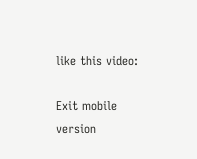like this video:

Exit mobile version